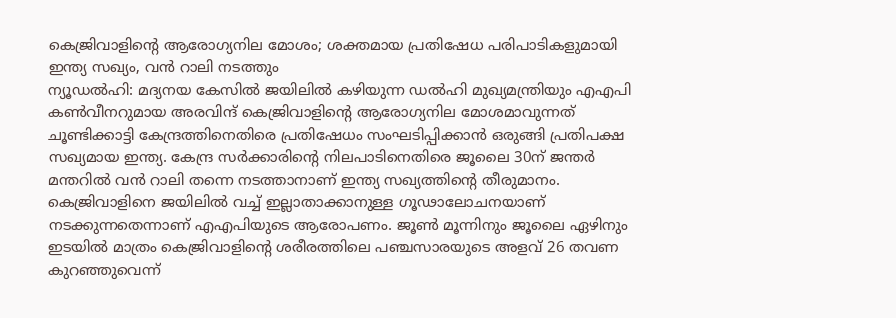കെജ്രിവാളിന്റെ ആരോഗ്യനില മോശം; ശക്തമായ പ്രതിഷേധ പരിപാടികളുമായി ഇന്ത്യ സഖ്യം, വൻ റാലി നടത്തും
ന്യൂഡൽഹി: മദ്യനയ കേസിൽ ജയിലിൽ കഴിയുന്ന ഡൽഹി മുഖ്യമന്ത്രിയും എഎപി കൺവീനറുമായ അരവിന്ദ് കെജ്രിവാളിന്റെ ആരോഗ്യനില മോശമാവുന്നത് ചൂണ്ടിക്കാട്ടി കേന്ദ്രത്തിനെതിരെ പ്രതിഷേധം സംഘടിപ്പിക്കാൻ ഒരുങ്ങി പ്രതിപക്ഷ സഖ്യമായ ഇന്ത്യ. കേന്ദ്ര സർക്കാരിന്റെ നിലപാടിനെതിരെ ജൂലൈ 30ന് ജന്തർ മന്തറിൽ വൻ റാലി തന്നെ നടത്താനാണ് ഇന്ത്യ സഖ്യത്തിന്റെ തീരുമാനം.
കെജ്രിവാളിനെ ജയിലിൽ വച്ച് ഇല്ലാതാക്കാനുള്ള ഗൂഢാലോചനയാണ് നടക്കുന്നതെന്നാണ് എഎപിയുടെ ആരോപണം. ജൂൺ മൂന്നിനും ജൂലൈ ഏഴിനും ഇടയിൽ മാത്രം കെജ്രിവാളിന്റെ ശരീരത്തിലെ പഞ്ചസാരയുടെ അളവ് 26 തവണ കുറഞ്ഞുവെന്ന്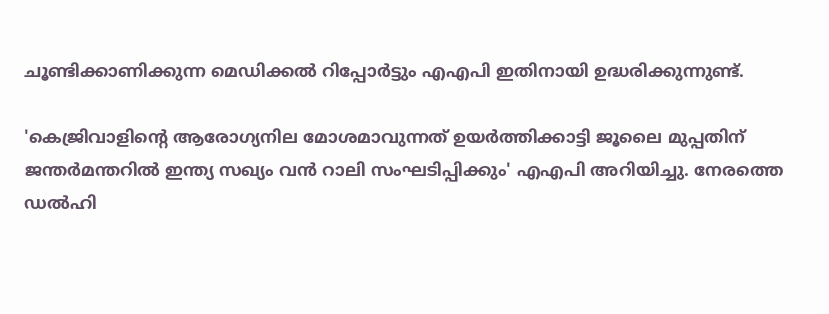ചൂണ്ടിക്കാണിക്കുന്ന മെഡിക്കൽ റിപ്പോർട്ടും എഎപി ഇതിനായി ഉദ്ധരിക്കുന്നുണ്ട്.

'കെജ്രിവാളിന്റെ ആരോഗ്യനില മോശമാവുന്നത് ഉയർത്തിക്കാട്ടി ജൂലൈ മുപ്പതിന് ജന്തർമന്തറിൽ ഇന്ത്യ സഖ്യം വൻ റാലി സംഘടിപ്പിക്കും' എഎപി അറിയിച്ചു. നേരത്തെ ഡൽഹി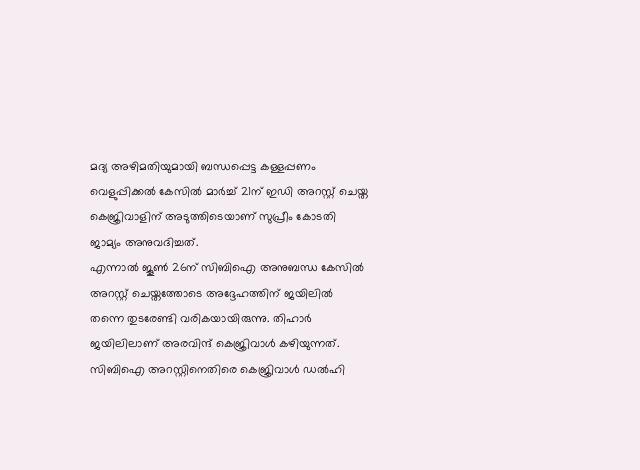മദ്യ അഴിമതിയുമായി ബന്ധപ്പെട്ട കള്ളപ്പണം വെളുപ്പിക്കൽ കേസിൽ മാർച്ച് 21ന് ഇഡി അറസ്റ്റ് ചെയ്ത കെജ്രിവാളിന് അടുത്തിടെയാണ് സുപ്രീം കോടതി ജാമ്യം അനുവദിച്ചത്.
എന്നാൽ ജൂൺ 26ന് സിബിഐ അനുബന്ധ കേസിൽ അറസ്റ്റ് ചെയ്തത്തോടെ അദ്ദേഹത്തിന് ജയിലിൽ തന്നെ തുടരേണ്ടി വരികയായിരുന്നു. തിഹാർ ജയിലിലാണ് അരവിന്ദ് കെജ്രിവാൾ കഴിയുന്നത്. സിബിഐ അറസ്റ്റിനെതിരെ കെജ്രിവാൾ ഡൽഹി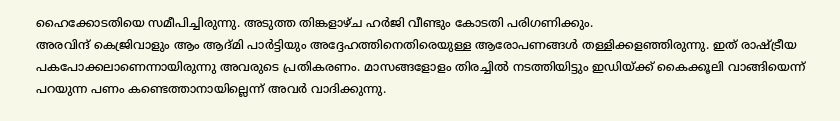ഹൈക്കോടതിയെ സമീപിച്ചിരുന്നു. അടുത്ത തിങ്കളാഴ്ച ഹർജി വീണ്ടും കോടതി പരിഗണിക്കും.
അരവിന്ദ് കെജ്രിവാളും ആം ആദ്മി പാർട്ടിയും അദ്ദേഹത്തിനെതിരെയുള്ള ആരോപണങ്ങൾ തള്ളിക്കളഞ്ഞിരുന്നു. ഇത് രാഷ്ട്രീയ പകപോക്കലാണെന്നായിരുന്നു അവരുടെ പ്രതികരണം. മാസങ്ങളോളം തിരച്ചിൽ നടത്തിയിട്ടും ഇഡിയ്ക്ക് കൈക്കൂലി വാങ്ങിയെന്ന് പറയുന്ന പണം കണ്ടെത്താനായില്ലെന്ന് അവർ വാദിക്കുന്നു.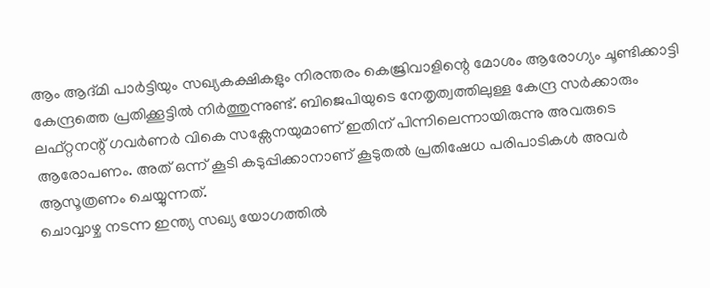ആം ആദ്മി പാർട്ടിയും സഖ്യകക്ഷികളും നിരന്തരം കെജ്രിവാളിന്റെ മോശം ആരോഗ്യം ചൂണ്ടിക്കാട്ടി കേന്ദ്രത്തെ പ്രതിക്കൂട്ടിൽ നിർത്തുന്നുണ്ട്. ബിജെപിയുടെ നേതൃത്വത്തിലുള്ള കേന്ദ്ര സർക്കാരും ലഫ്റ്റനന്റ് ഗവർണർ വികെ സക്സേനയുമാണ് ഇതിന് പിന്നിലെന്നായിരുന്നു അവരുടെ ആരോപണം. അത് ഒന്ന് കൂടി കടുപ്പിക്കാനാണ് കൂടുതൽ പ്രതിഷേധ പരിപാടികൾ അവർ ആസൂത്രണം ചെയ്യുന്നത്.
ചൊവ്വാഴ്ച നടന്ന ഇന്ത്യ സഖ്യ യോഗത്തിൽ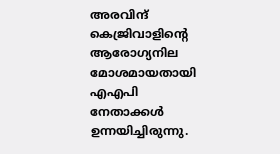അരവിന്ദ് കെജ്രിവാളിന്റെ ആരോഗ്യനില മോശമായതായി എഎപി നേതാക്കൾ ഉന്നയിച്ചിരുന്നു.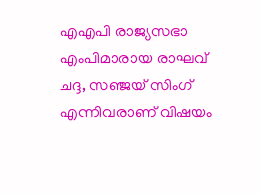എഎപി രാജ്യസഭാ എംപിമാരായ രാഘവ് ചദ്ദ, സഞ്ജയ് സിംഗ് എന്നിവരാണ് വിഷയം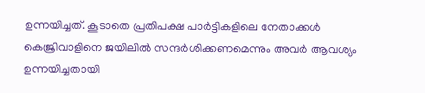ഉന്നയിച്ചത്. കൂടാതെ പ്രതിപക്ഷ പാർട്ടികളിലെ നേതാക്കൾ കെജ്രിവാളിനെ ജയിലിൽ സന്ദർശിക്കണമെന്നും അവർ ആവശ്യം ഉന്നയിച്ചതായി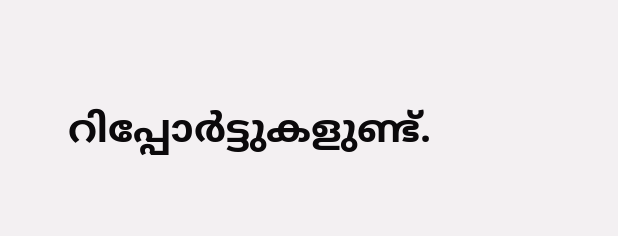റിപ്പോർട്ടുകളുണ്ട്.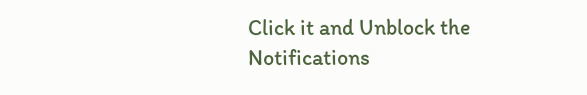Click it and Unblock the Notifications